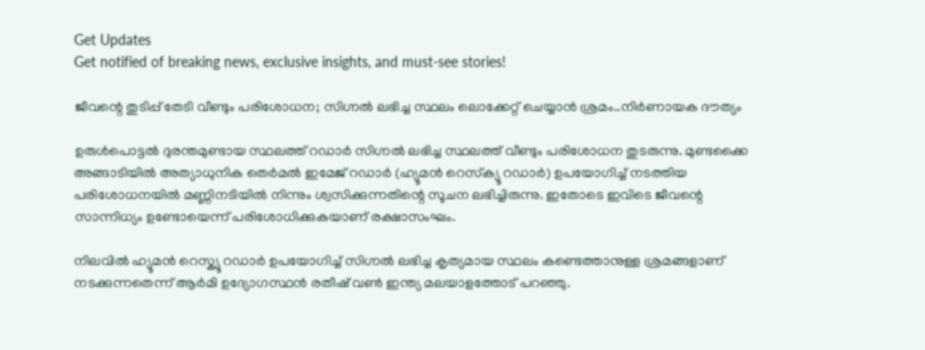Get Updates
Get notified of breaking news, exclusive insights, and must-see stories!

ജീവന്റെ തുടിപ്പ് തേടി വീണ്ടും പരിശോധന; സിഗ്നൽ ലഭിച്ച സ്ഥലം ലൊക്കേറ്റ് ചെയ്യാൻ ശ്രമം..നിർണായക ദൗത്യം

ഉരുള്‍പൊട്ടല്‍ ദുരന്തമുണ്ടായ സ്ഥലത്ത് റഡാർ സിഗ്നൽ ലഭിച്ച സ്ഥലത്ത് വീണ്ടും പരിശോധന തുടരുന്നു. മുണ്ടക്കൈ അങ്ങാടിയിൽ അത്യാധുനിക തെർമൽ ഇമേജ് റഡാർ (ഹ്യൂമൻ റെസ്‌ക്യൂ റഡാർ) ഉപയോഗിച്ച് നടത്തിയ പരിശോധനയിൽ മണ്ണിനടിയിൽ നിന്നും ശ്വസിക്കുന്നതിന്റെ സൂചന ലഭിച്ചിരുന്നു. ഇതോടെ ഇവിടെ ജീവന്റെ സാന്നിധ്യം ഉണ്ടോയെന്ന് പരിശോധിക്കുകയാണ് രക്ഷാസംഘം.

നിലവിൽ ഹ്യൂമൻ റെസ്ക്യൂ റഡാർ ഉപയോഗിച്ച് സിഗ്നൽ ലഭിച്ച കൃത്യമായ സ്ഥലം കണ്ടെത്താനുള്ള ശ്രമങ്ങളാണ് നടക്കുന്നതെന്ന് ആർമി ഉദ്യോഗസ്ഥൻ രതീഷ് വൺ ഇന്ത്യ മലയാളത്തോട് പറഞ്ഞു.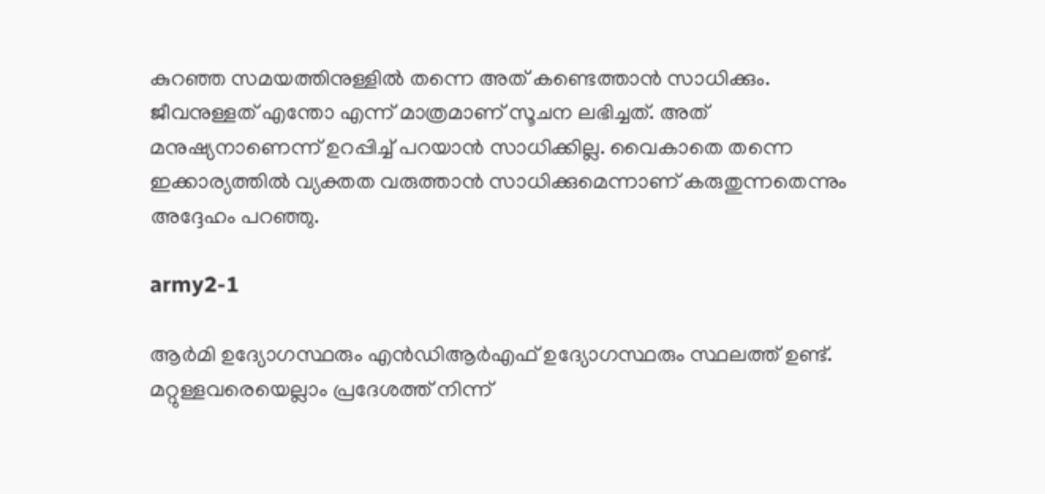കുറഞ്ഞ സമയത്തിനുള്ളിൽ തന്നെ അത് കണ്ടെത്താൻ സാധിക്കും. ജീവനുള്ളത് എന്തോ എന്ന് മാത്രമാണ് സൂചന ലഭിച്ചത്. അത് മനുഷ്യനാണെന്ന് ഉറപ്പിച്ച് പറയാൻ സാധിക്കില്ല. വൈകാതെ തന്നെ ഇക്കാര്യത്തിൽ വ്യക്തത വരുത്താൻ സാധിക്കുമെന്നാണ് കരുതുന്നതെന്നും അദ്ദേഹം പറഞ്ഞു.

army2-1

ആർമി ഉദ്യോഗസ്ഥരും എൻഡിആർഎഫ് ഉദ്യോഗസ്ഥരും സ്ഥലത്ത് ഉണ്ട്. മറ്റുള്ളവരെയെല്ലാം പ്രദേശത്ത് നിന്ന്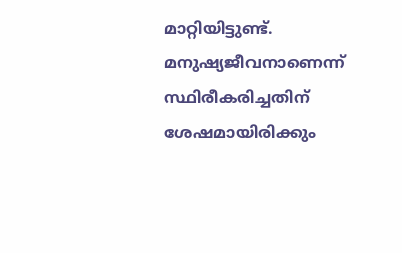മാറ്റിയിട്ടുണ്ട്. മനുഷ്യജീവനാണെന്ന് സ്ഥിരീകരിച്ചതിന് ശേഷമായിരിക്കും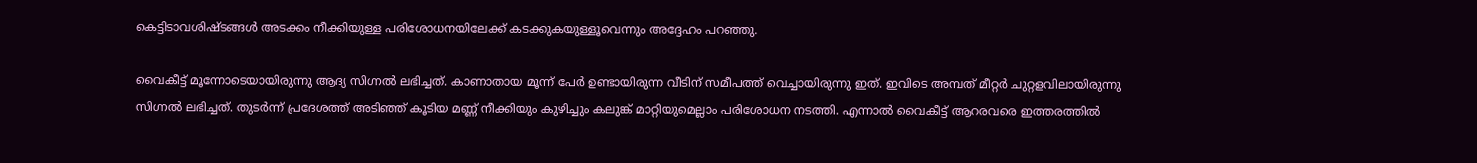കെട്ടിടാവശിഷ്ടങ്ങൾ അടക്കം നീക്കിയുള്ള പരിശോധനയിലേക്ക് കടക്കുകയുള്ളൂവെന്നും അദ്ദേഹം പറഞ്ഞു.

വൈകീട്ട് മൂന്നോടെയായിരുന്നു ആദ്യ സിഗ്നൽ ലഭിച്ചത്. കാണാതായ മൂന്ന് പേർ ഉണ്ടായിരുന്ന വീടിന് സമീപത്ത് വെച്ചായിരുന്നു ഇത്. ഇവിടെ അമ്പത് മീറ്റർ ചുറ്റളവിലായിരുന്നു സിഗ്നൽ ലഭിച്ചത്. തുടർന്ന് പ്രദേശത്ത് അടിഞ്ഞ് കൂടിയ മണ്ണ് നീക്കിയും കുഴിച്ചും കലുങ്ക് മാറ്റിയുമെല്ലാം പരിശോധന നടത്തി. എന്നാൽ വൈകീട്ട് ആറരവരെ ഇത്തരത്തിൽ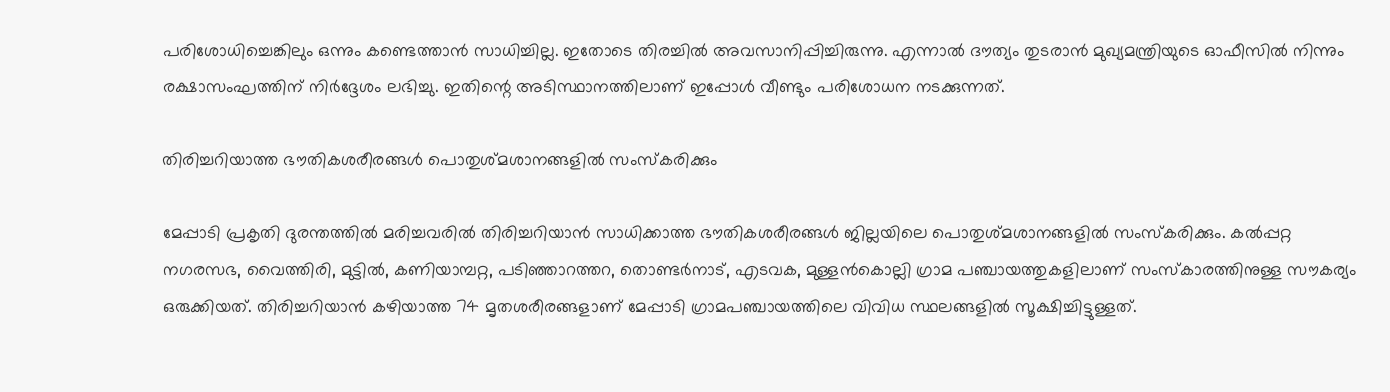പരിശോധിച്ചെങ്കിലും ഒന്നും കണ്ടെത്താൻ സാധിച്ചില്ല. ഇതോടെ തിരച്ചിൽ അവസാനിപ്പിച്ചിരുന്നു. എന്നാൽ ദൗത്യം തുടരാൻ മുഖ്യമന്ത്രിയുടെ ഓഫീസിൽ നിന്നും രക്ഷാസംഘത്തിന് നിർദ്ദേശം ലഭിച്ചു. ഇതിന്റെ അടിസ്ഥാനത്തിലാണ് ഇപ്പോൾ വീണ്ടും പരിശോധന നടക്കുന്നത്.

തിരിച്ചറിയാത്ത ഭൗതികശരീരങ്ങൾ പൊതുശ്മശാനങ്ങളില്‍ സംസ്‌കരിക്കും

മേപ്പാടി പ്രകൃതി ദുരന്തത്തില്‍ മരിച്ചവരില്‍ തിരിച്ചറിയാന്‍ സാധിക്കാത്ത ഭൗതികശരീരങ്ങള്‍ ജില്ലയിലെ പൊതുശ്മശാനങ്ങളില്‍ സംസ്‌കരിക്കും. കല്‍പ്പറ്റ നഗരസഭ, വൈത്തിരി, മുട്ടില്‍, കണിയാമ്പറ്റ, പടിഞ്ഞാറത്തറ, തൊണ്ടര്‍നാട്, എടവക, മുള്ളന്‍കൊല്ലി ഗ്രാമ പഞ്ചായത്തുകളിലാണ് സംസ്‌കാരത്തിനുള്ള സൗകര്യം ഒരുക്കിയത്. തിരിച്ചറിയാന്‍ കഴിയാത്ത 74 മൃതശരീരങ്ങളാണ് മേപ്പാടി ഗ്രാമപഞ്ചായത്തിലെ വിവിധ സ്ഥലങ്ങളില്‍ സൂക്ഷിച്ചിട്ടുള്ളത്.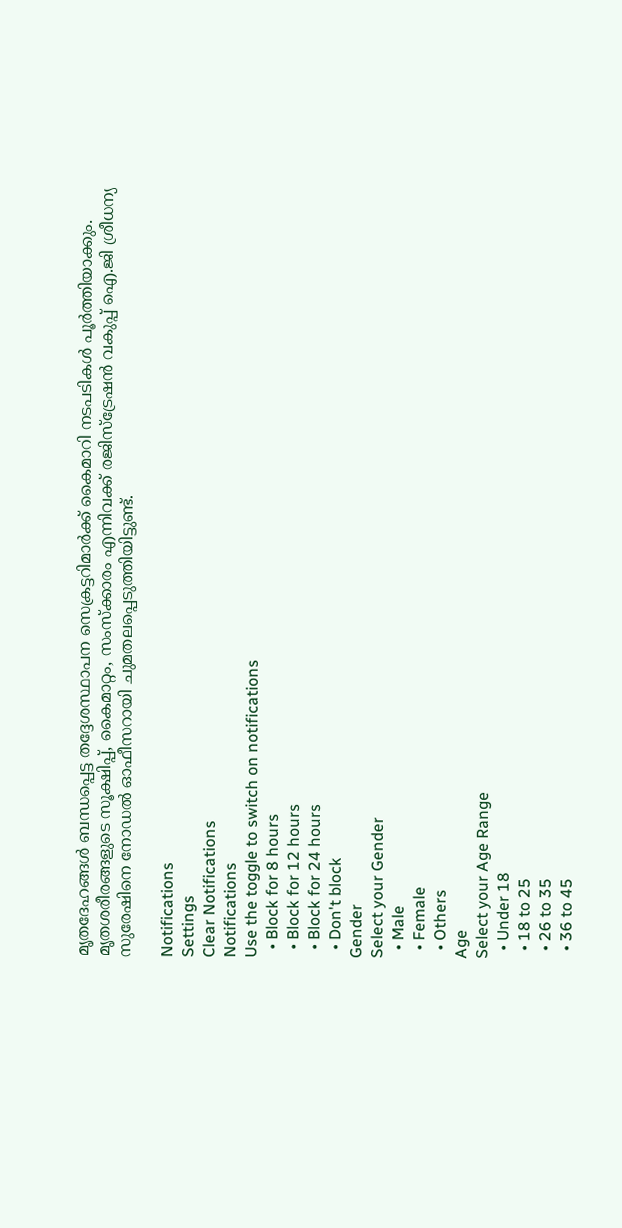മൃതദേഹങ്ങള്‍ ബന്ധപ്പെട്ട തദ്ദേശസ്ഥാപന സെക്രട്ടറിമാര്‍ക്ക് കൈമാറി നടപടികള്‍ പൂര്‍ത്തിയാക്കും. മൃതശരീരങ്ങളുടെ സൂക്ഷിപ്പ്, കൈമാറ്റം, സംസ്‌ക്കാരം എന്നിവക്ക് രജിസ്‌ട്രേഷന്‍ വകുപ്പ് ഐ.ജി ശ്രീധന്യ സുരേഷിനെ നോഡല്‍ ഓഫീസറായി ചുമതലപ്പെടുത്തിയിട്ടുണ്ട്.

Notifications
Settings
Clear Notifications
Notifications
Use the toggle to switch on notifications
  • Block for 8 hours
  • Block for 12 hours
  • Block for 24 hours
  • Don't block
Gender
Select your Gender
  • Male
  • Female
  • Others
Age
Select your Age Range
  • Under 18
  • 18 to 25
  • 26 to 35
  • 36 to 45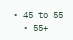• 45 to 55
  • 55+